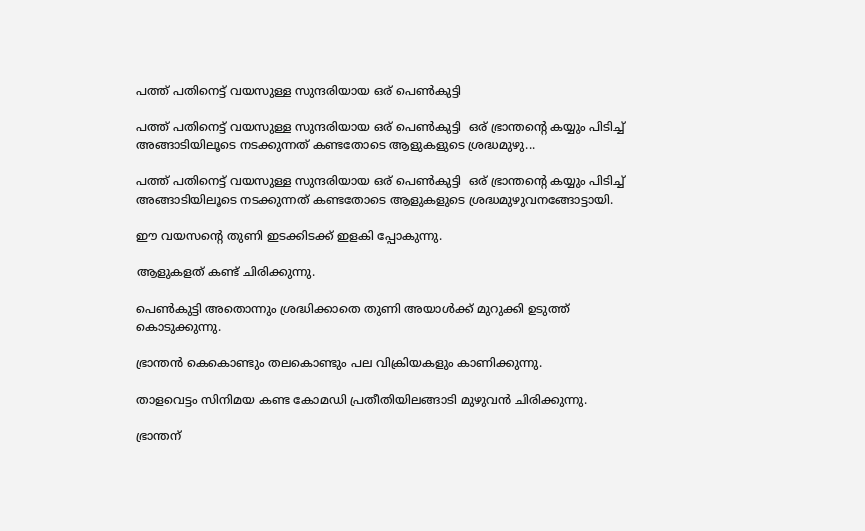പത്ത് പതിനെട്ട് വയസുള്ള സുന്ദരിയായ ഒര് പെണ്‍കുട്ടി

പത്ത് പതിനെട്ട് വയസുള്ള സുന്ദരിയായ ഒര് പെണ്‍കുട്ടി  ഒര് ഭ്രാന്തന്‍റെ കയ്യും പിടിച്ച് അങ്ങാടിയിലൂടെ നടക്കുന്നത് കണ്ടതോടെ ആളുകളുടെ ശ്രദ്ധമുഴു...

പത്ത് പതിനെട്ട് വയസുള്ള സുന്ദരിയായ ഒര് പെണ്‍കുട്ടി  ഒര് ഭ്രാന്തന്‍റെ കയ്യും പിടിച്ച് അങ്ങാടിയിലൂടെ നടക്കുന്നത് കണ്ടതോടെ ആളുകളുടെ ശ്രദ്ധമുഴുവനങ്ങോട്ടായി.

ഈ വയസന്‍റെ തുണി ഇടക്കിടക്ക് ഇളകി പ്പോകുന്നു.

ആളുകളത് കണ്ട് ചിരിക്കുന്നു.

പെണ്‍കുട്ടി അതൊന്നും ശ്രദ്ധിക്കാതെ തുണി അയാള്‍ക്ക് മുറുക്കി ഉടുത്ത് കൊടുക്കുന്നു.

ഭ്രാന്തന്‍ കെകൊണ്ടും തലകൊണ്ടും പല വിക്രിയകളും കാണിക്കുന്നു.

താളവെട്ടം സിനിമയ കണ്ട കോമഡി പ്രതീതിയിലങ്ങാടി മുഴുവന്‍ ചിരിക്കുന്നു.

ഭ്രാന്തന്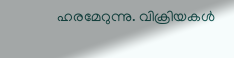ഹരമേറുന്നു. വിക്രിയകള്‍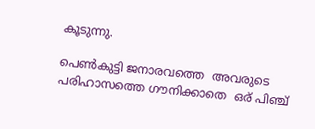കൂടുന്നു.

പെണ്‍കുട്ടി ജനാരവത്തെ  അവരുടെ പരിഹാസത്തെ ഗൗനിക്കാതെ  ഒര് പിഞ്ച്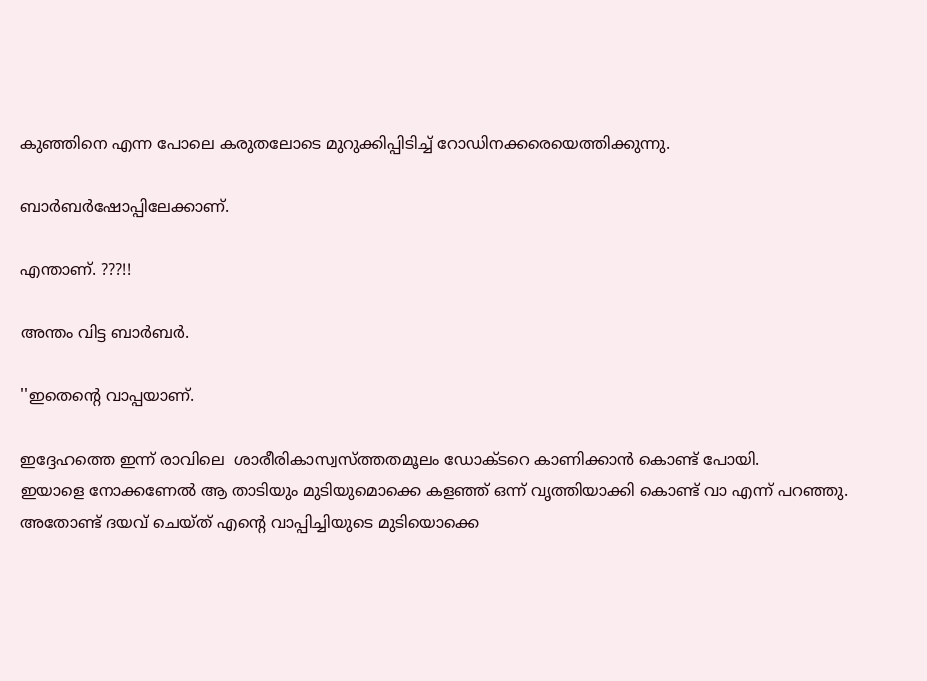കുഞ്ഞിനെ എന്ന പോലെ കരുതലോടെ മുറുക്കിപ്പിടിച്ച് റോഡിനക്കരെയെത്തിക്കുന്നു.

ബാര്‍ബര്‍ഷോപ്പിലേക്കാണ്.

എന്താണ്. ???!!

അന്തം വിട്ട ബാര്‍ബര്‍.

''ഇതെന്‍റെ വാപ്പയാണ്.

ഇദ്ദേഹത്തെ ഇന്ന് രാവിലെ  ശാരീരികാസ്വസ്ത്തതമൂലം ഡോക്ടറെ കാണിക്കാന്‍ കൊണ്ട് പോയി.
ഇയാളെ നോക്കണേല്‍ ആ താടിയും മുടിയുമൊക്കെ കളഞ്ഞ് ഒന്ന് വൃത്തിയാക്കി കൊണ്ട് വാ എന്ന് പറഞ്ഞു.
അതോണ്ട് ദയവ് ചെയ്ത് എന്‍റെ വാപ്പിച്ചിയുടെ മുടിയൊക്കെ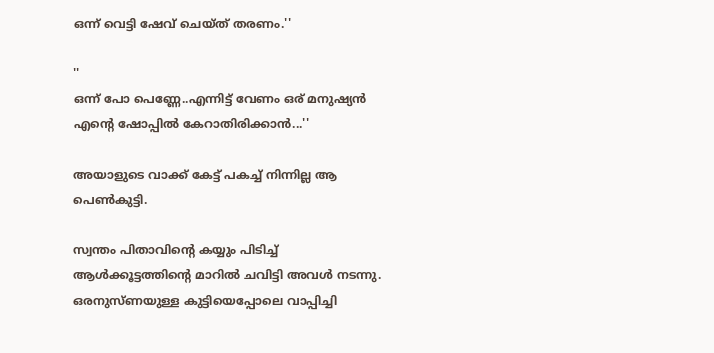ഒന്ന് വെട്ടി ഷേവ് ചെയ്ത് തരണം.''

''
ഒന്ന് പോ പെണ്ണേ..എന്നിട്ട് വേണം ഒര് മനുഷ്യന്‍ എന്‍റെ ഷോപ്പില്‍ കേറാതിരിക്കാന്‍...''

അയാളുടെ വാക്ക് കേട്ട് പകച്ച് നിന്നില്ല ആ പെണ്‍കുട്ടി.

സ്വന്തം പിതാവിന്‍റെ കയ്യും പിടിച്ച്  ആള്‍ക്കൂട്ടത്തിന്‍റെ മാറില്‍ ചവിട്ടി അവള്‍ നടന്നു.
ഒരനുസ്ണയുള്ള കുട്ടിയെപ്പോലെ വാപ്പിച്ചി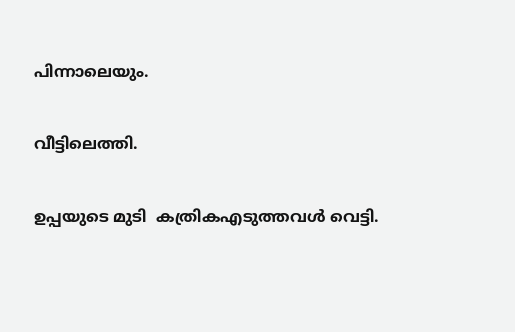പിന്നാലെയും.

വീട്ടിലെത്തി.

ഉപ്പയുടെ മുടി  കത്രികഎടുത്തവള്‍ വെട്ടി.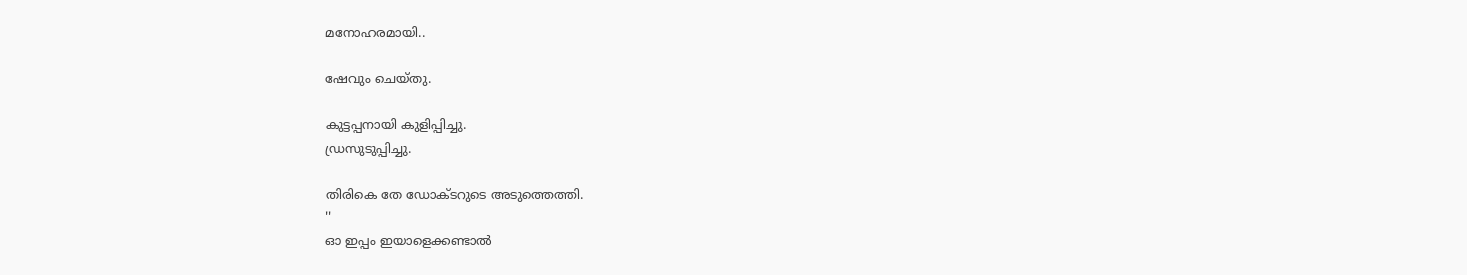മനോഹരമായി..

ഷേവും ചെയ്തു.

കുട്ടപ്പനായി കുളിപ്പിച്ചു.
ഡ്രസുടുപ്പിച്ചു.

തിരികെ തേ ഡോക്ടറുടെ അടുത്തെത്തി.
''
ഓ ഇപ്പം ഇയാളെക്കണ്ടാല്‍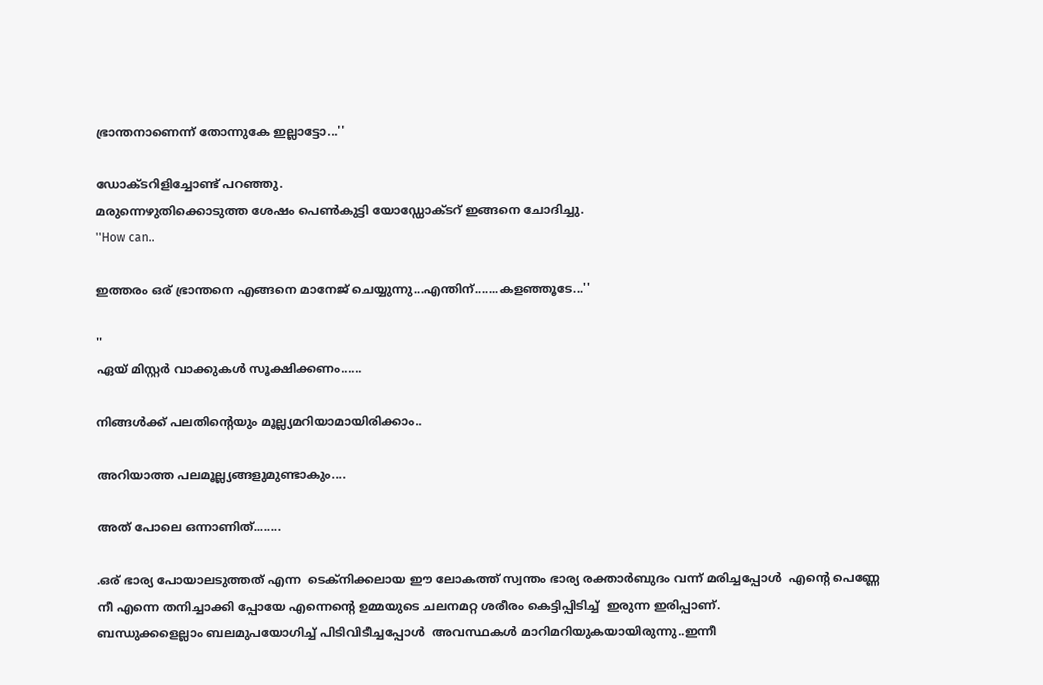ഭ്രാന്തനാണെന്ന് തോന്നുകേ ഇല്ലാട്ടോ...''

ഡോക്ടറിളിച്ചോണ്ട് പറഞ്ഞു.
മരുന്നെഴുതിക്കൊടുത്ത ശേഷം പെണ്‍കുട്ടി യോഡ്ഡോക്ടറ് ഇങ്ങനെ ചോദിച്ചു.
''How can..

ഇത്തരം ഒര് ഭ്രാന്തനെ എങ്ങനെ മാനേജ് ചെയ്യുന്നു...എന്തിന്.......കളഞ്ഞൂടേ...''

''
ഏയ് മിസ്റ്റര്‍ വാക്കുകള്‍ സൂക്ഷിക്കണം......

നിങ്ങള്‍ക്ക് പലതിന്‍റെയും മൂല്ല്യമറിയാമായിരിക്കാം..

അറിയാത്ത പലമൂല്ല്യങ്ങളുമുണ്ടാകും....

അത് പോലെ ഒന്നാണിത്........

.ഒര് ഭാര്യ പോയാലടുത്തത് എന്ന  ടെക്നിക്കലായ ഈ ലോകത്ത് സ്വന്തം ഭാര്യ രക്താര്‍ബുദം വന്ന് മരിച്ചപ്പോള്‍  എന്‍റെ പെണ്ണേ   നീ എന്നെ തനിച്ചാക്കി പ്പോയേ എന്നെന്‍റെ ഉമ്മയുടെ ചലനമറ്റ ശരീരം കെട്ടിപ്പിടിച്ച്  ഇരുന്ന ഇരിപ്പാണ്.
ബന്ധുക്കളെല്ലാം ബലമുപയോഗിച്ച് പിടിവിടീച്ചപ്പോള്‍  അവസ്ഥകള്‍ മാറിമറിയുകയായിരുന്നു..ഇന്നീ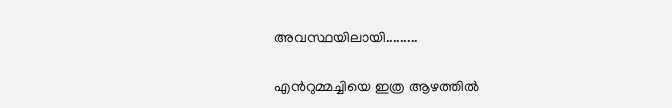അവസ്ഥയിലായി.........

എന്‍റുമ്മച്ചിയെ ഇത്ര ആഴത്തില്‍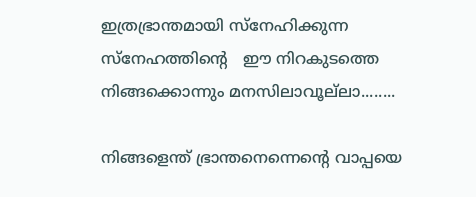ഇത്രഭ്രാന്തമായി സ്നേഹിക്കുന്ന  സ്നേഹത്തിന്‍റെ   ഈ നിറകുടത്തെ  നിങ്ങക്കൊന്നും മനസിലാവൂല്‌ലാ........

നിങ്ങളെന്ത് ഭ്രാന്തനെന്നെന്‍റെ വാപ്പയെ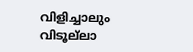വിളിച്ചാലും   വിടൂല്‌ലാ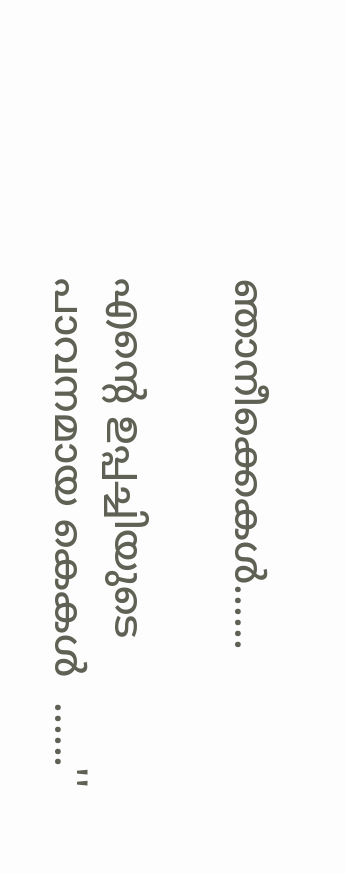ഞാനീക്കെകള്‍......

എന്‍റെ ഉപ്പച്ചിയുടെ പാവനമായ കെകള്‍  ......''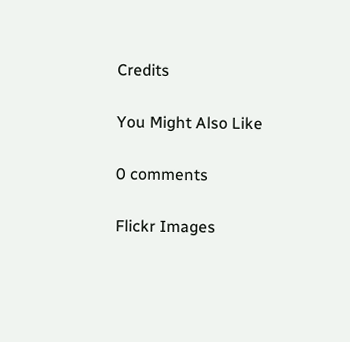Credits

You Might Also Like

0 comments

Flickr Images